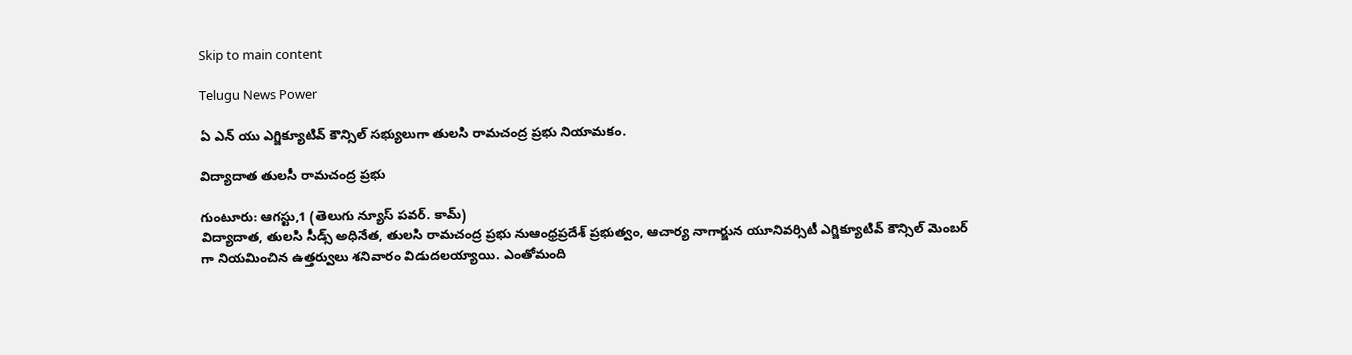Skip to main content

Telugu News Power

ఏ ఎన్ యు ఎగ్జిక్యూటివ్ కౌన్సిల్ సభ్యులుగా తులసి రామచంద్ర ప్రభు నియామకం.

విద్యాదాత తులసీ రామచంద్ర ప్రభు

గుంటూరు: ఆగస్టు,1 (తెలుగు న్యూస్ పవర్. కామ్)
విద్యాదాత, తులసి సీడ్స్ అధినేత, తులసి రామచంద్ర ప్రభు నుఆంధ్రప్రదేశ్ ప్రభుత్వం, ఆచార్య నాగార్జున యూనివర్సిటీ ఎగ్జిక్యూటివ్ కౌన్సిల్ మెంబర్ గా నియమించిన ఉత్తర్వులు శనివారం విడుదలయ్యాయి. ఎంతోమంది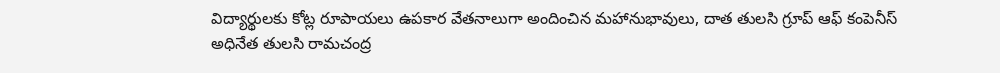విద్యార్థులకు కోట్ల రూపాయలు ఉపకార వేతనాలుగా అందించిన మహానుభావులు, దాత తులసి గ్రూప్ ఆఫ్ కంపెనీస్ అధినేత తులసి రామచంద్ర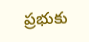ప్రభుకు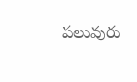పలువురు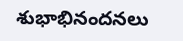శుభాభినందనలు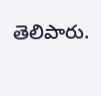తెలిపారు.